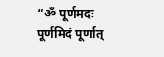“ॐ पूर्णमदः पूर्णमिदं पूर्णात्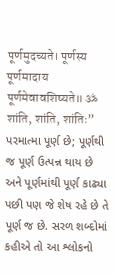पूर्णमुदच्यते। पूर्णस्य पूर्णमादाय पूर्णमेवावशिष्यते॥ ॐ शांति, शांति, शांतिः” પરમાત્મા પૂર્ણ છે; પૂર્ણથી જ પૂર્ણ ઉત્પન્ન થાય છે અને પૂર્ણમાંથી પૂર્ણ કાઢ્યા પછી પણ જે શેષ રહે છે તે પૂર્ણ જ છે. સરળ શબ્દોમાં કહીએ તો આ શ્લોકનો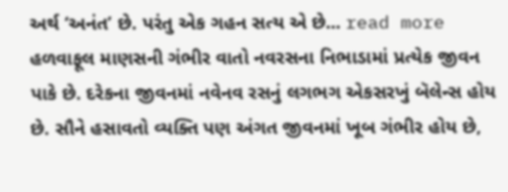અર્થ ‘અનંત’ છે. પરંતુ એક ગહન સત્ય એ છે... read more
હળવાફૂલ માણસની ગંભીર વાતો નવરસના નિભાડામાં પ્રત્યેક જીવન પાકે છે. દરેકના જીવનમાં નવેનવ રસનું લગભગ એકસરખું બૅલેન્સ હોય છે. સૌને હસાવતો વ્યક્તિ પણ અંગત જીવનમાં ખૂબ ગંભીર હોય છે,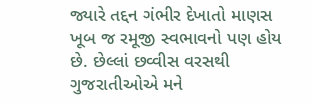જ્યારે તદ્દન ગંભીર દેખાતો માણસ ખૂબ જ રમૂજી સ્વભાવનો પણ હોય છે. છેલ્લાં છવ્વીસ વરસથી ગુજરાતીઓએ મને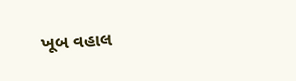ખૂબ વહાલ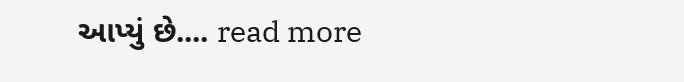આપ્યું છે.... read more